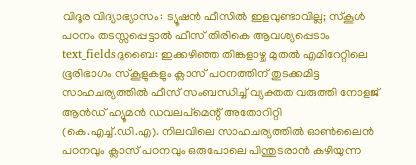വിദൂര വിദ്യാഭ്യാസം: ട്യൂഷൻ ഫീസിൽ ഇളവുണ്ടാവില്ല; സ്കൂൾ പഠനം തടസ്സപ്പെട്ടാൽ ഫീസ് തിരികെ ആവശ്യപ്പെടാം
text_fieldsദുബൈ: ഇക്കഴിഞ്ഞ തിങ്കളാഴ്ച മുതൽ എമിറേറ്റിലെ ഭൂരിഭാഗം സ്കൂളുകളും ക്ലാസ് പഠനത്തിന് തുടക്കമിട്ട സാഹചര്യത്തിൽ ഫീസ് സംബന്ധിച്ച് വ്യക്തത വരുത്തി നോളജ് ആൻഡ് ഹ്യൂമൻ ഡവലപ്മെന്റ് അതോറിറ്റി (കെ.എച്ച്.ഡി.എ). നിലവിലെ സാഹചര്യത്തിൽ ഓൺലൈൻ പഠനവും ക്ലാസ് പഠനവും ഒരുപോലെ പിന്തുടരാൻ കഴിയുന്ന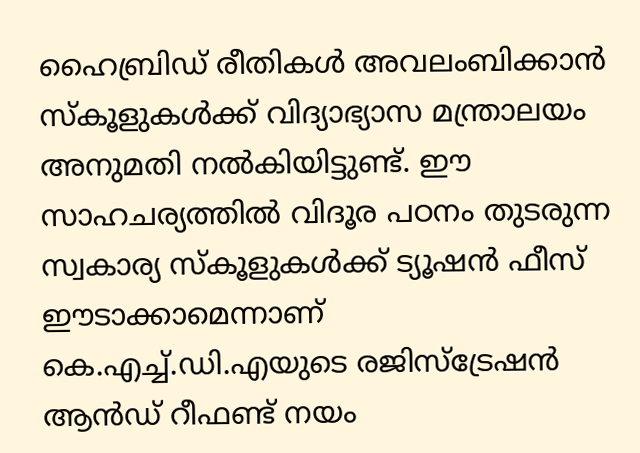ഹൈബ്രിഡ് രീതികൾ അവലംബിക്കാൻ സ്കൂളുകൾക്ക് വിദ്യാഭ്യാസ മന്ത്രാലയം അനുമതി നൽകിയിട്ടുണ്ട്. ഈ സാഹചര്യത്തിൽ വിദൂര പഠനം തുടരുന്ന സ്വകാര്യ സ്കൂളുകൾക്ക് ട്യൂഷൻ ഫീസ് ഈടാക്കാമെന്നാണ് കെ.എച്ച്.ഡി.എയുടെ രജിസ്ട്രേഷൻ ആൻഡ് റീഫണ്ട് നയം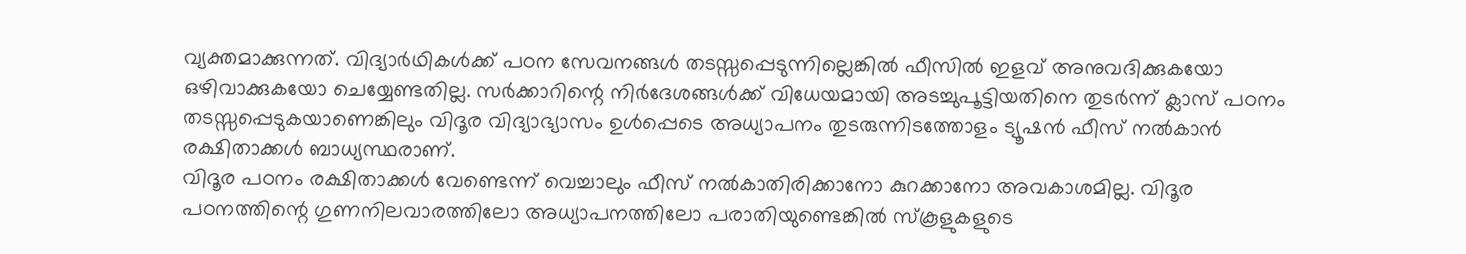വ്യക്തമാക്കുന്നത്. വിദ്യാർഥികൾക്ക് പഠന സേവനങ്ങൾ തടസ്സപ്പെടുന്നില്ലെങ്കിൽ ഫീസിൽ ഇളവ് അനുവദിക്കുകയോ ഒഴിവാക്കുകയോ ചെയ്യേണ്ടതില്ല. സർക്കാറിന്റെ നിർദേശങ്ങൾക്ക് വിധേയമായി അടച്ചുപൂട്ടിയതിനെ തുടർന്ന് ക്ലാസ് പഠനം തടസ്സപ്പെടുകയാണെങ്കിലും വിദൂര വിദ്യാഭ്യാസം ഉൾപ്പെടെ അധ്യാപനം തുടരുന്നിടത്തോളം ട്യൂഷൻ ഫീസ് നൽകാൻ രക്ഷിതാക്കൾ ബാധ്യസ്ഥരാണ്.
വിദൂര പഠനം രക്ഷിതാക്കൾ വേണ്ടെന്ന് വെച്ചാലും ഫീസ് നൽകാതിരിക്കാനോ കുറക്കാനോ അവകാശമില്ല. വിദൂര പഠനത്തിന്റെ ഗുണനിലവാരത്തിലോ അധ്യാപനത്തിലോ പരാതിയുണ്ടെങ്കിൽ സ്കൂളുകളുടെ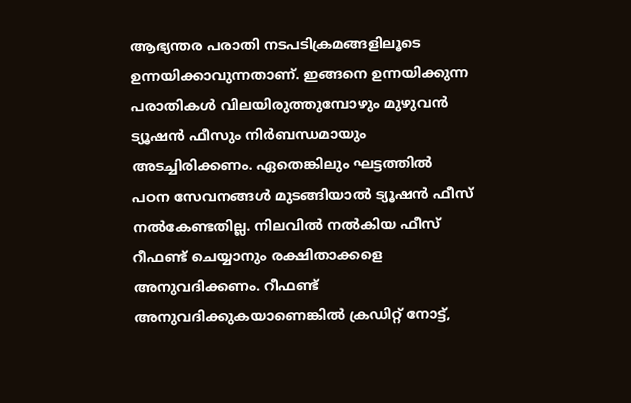ആഭ്യന്തര പരാതി നടപടിക്രമങ്ങളിലൂടെ ഉന്നയിക്കാവുന്നതാണ്. ഇങ്ങനെ ഉന്നയിക്കുന്ന പരാതികൾ വിലയിരുത്തുമ്പോഴും മുഴുവൻ ട്യൂഷൻ ഫീസും നിർബന്ധമായും അടച്ചിരിക്കണം. ഏതെങ്കിലും ഘട്ടത്തിൽ പഠന സേവനങ്ങൾ മുടങ്ങിയാൽ ട്യൂഷൻ ഫീസ് നൽകേണ്ടതില്ല. നിലവിൽ നൽകിയ ഫീസ് റീഫണ്ട് ചെയ്യാനും രക്ഷിതാക്കളെ അനുവദിക്കണം. റീഫണ്ട് അനുവദിക്കുകയാണെങ്കിൽ ക്രഡിറ്റ് നോട്ട്,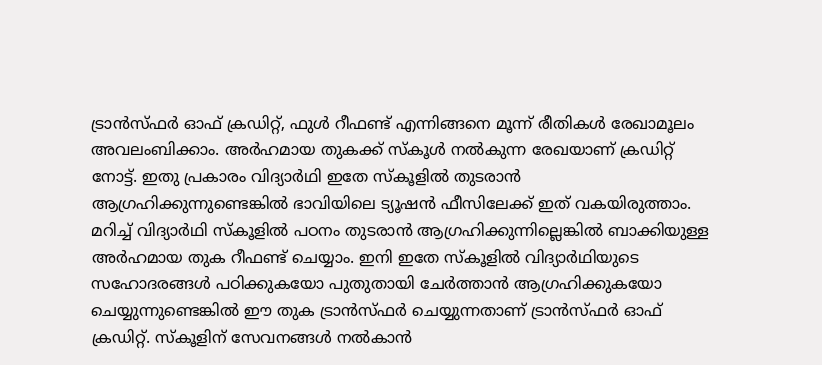ട്രാൻസ്ഫർ ഓഫ് ക്രഡിറ്റ്, ഫുൾ റീഫണ്ട് എന്നിങ്ങനെ മൂന്ന് രീതികൾ രേഖാമൂലം അവലംബിക്കാം. അർഹമായ തുകക്ക് സ്കൂൾ നൽകുന്ന രേഖയാണ് ക്രഡിറ്റ് നോട്ട്. ഇതു പ്രകാരം വിദ്യാർഥി ഇതേ സ്കൂളിൽ തുടരാൻ ആഗ്രഹിക്കുന്നുണ്ടെങ്കിൽ ഭാവിയിലെ ട്യൂഷൻ ഫീസിലേക്ക് ഇത് വകയിരുത്താം. മറിച്ച് വിദ്യാർഥി സ്കൂളിൽ പഠനം തുടരാൻ ആഗ്രഹിക്കുന്നില്ലെങ്കിൽ ബാക്കിയുള്ള അർഹമായ തുക റീഫണ്ട് ചെയ്യാം. ഇനി ഇതേ സ്കൂളിൽ വിദ്യാർഥിയുടെ സഹോദരങ്ങൾ പഠിക്കുകയോ പുതുതായി ചേർത്താൻ ആഗ്രഹിക്കുകയോ ചെയ്യുന്നുണ്ടെങ്കിൽ ഈ തുക ട്രാൻസ്ഫർ ചെയ്യുന്നതാണ് ട്രാൻസ്ഫർ ഓഫ് ക്രഡിറ്റ്. സ്കൂളിന് സേവനങ്ങൾ നൽകാൻ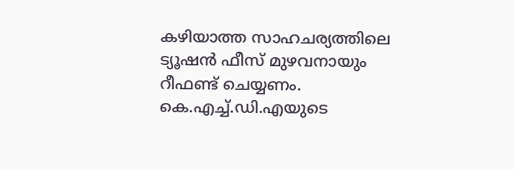കഴിയാത്ത സാഹചര്യത്തിലെ ട്യൂഷൻ ഫീസ് മുഴവനായും റീഫണ്ട് ചെയ്യണം.
കെ.എച്ച്.ഡി.എയുടെ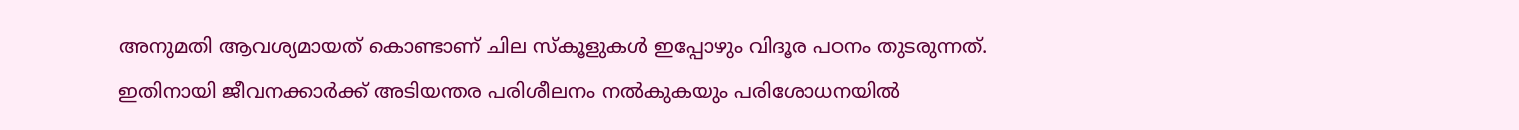അനുമതി ആവശ്യമായത് കൊണ്ടാണ് ചില സ്കൂളുകൾ ഇപ്പോഴും വിദൂര പഠനം തുടരുന്നത്. ഇതിനായി ജീവനക്കാർക്ക് അടിയന്തര പരിശീലനം നൽകുകയും പരിശോധനയിൽ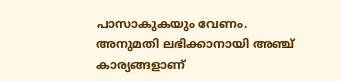പാസാകുകയും വേണം. അനുമതി ലഭിക്കാനായി അഞ്ച് കാര്യങ്ങളാണ്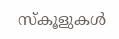സ്കൂളുകൾ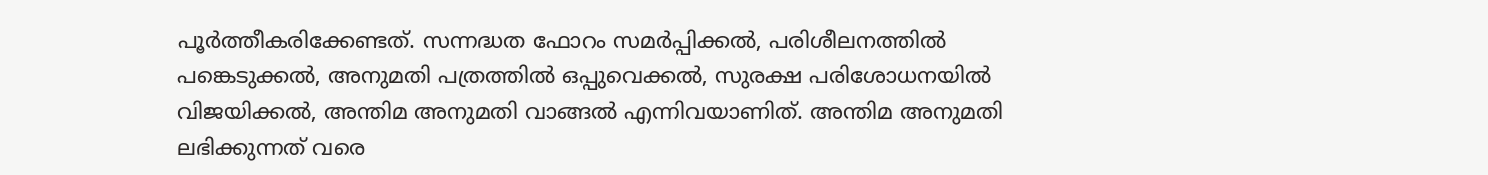പൂർത്തീകരിക്കേണ്ടത്. സന്നദ്ധത ഫോറം സമർപ്പിക്കൽ, പരിശീലനത്തിൽ പങ്കെടുക്കൽ, അനുമതി പത്രത്തിൽ ഒപ്പുവെക്കൽ, സുരക്ഷ പരിശോധനയിൽ വിജയിക്കൽ, അന്തിമ അനുമതി വാങ്ങൽ എന്നിവയാണിത്. അന്തിമ അനുമതി ലഭിക്കുന്നത് വരെ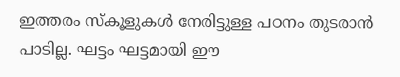ഇത്തരം സ്കൂളുകൾ നേരിട്ടുള്ള പഠനം തുടരാൻ പാടില്ല. ഘട്ടം ഘട്ടമായി ഈ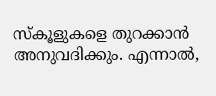സ്കൂളുകളെ തുറക്കാൻ അനുവദിക്കും. എന്നാൽ,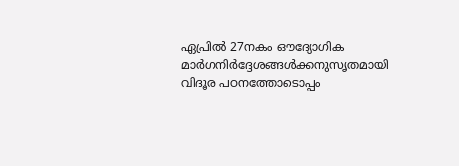ഏപ്രിൽ 27നകം ഔദ്യോഗിക മാർഗനിർദ്ദേശങ്ങൾക്കനുസൃതമായി വിദൂര പഠനത്തോടൊപ്പം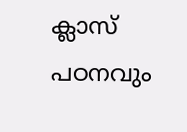ക്ലാസ് പഠനവും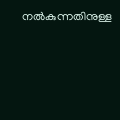നൽകുന്നതിനുള്ള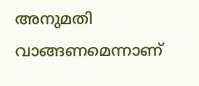അനുമതി വാങ്ങണമെന്നാണ്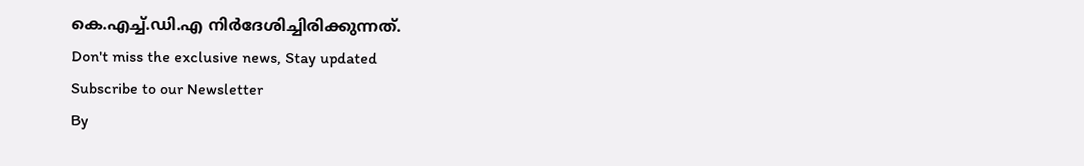കെ.എച്ച്.ഡി.എ നിർദേശിച്ചിരിക്കുന്നത്.
Don't miss the exclusive news, Stay updated
Subscribe to our Newsletter
By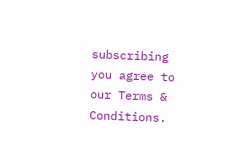subscribing you agree to our Terms & Conditions.